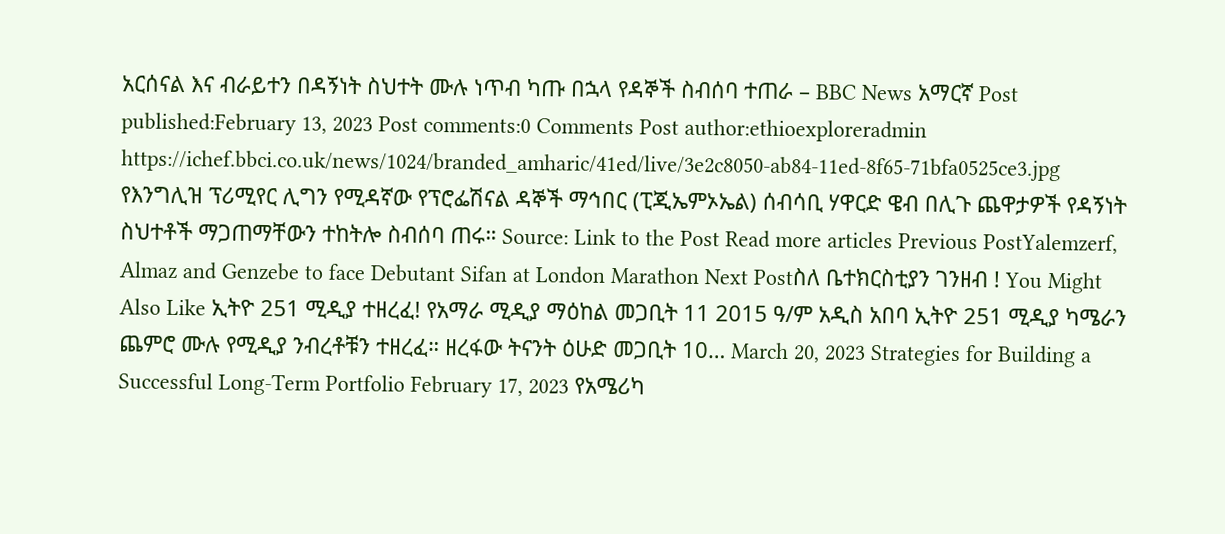አርሰናል እና ብራይተን በዳኝነት ስህተት ሙሉ ነጥብ ካጡ በኋላ የዳኞች ስብሰባ ተጠራ – BBC News አማርኛ Post published:February 13, 2023 Post comments:0 Comments Post author:ethioexploreradmin https://ichef.bbci.co.uk/news/1024/branded_amharic/41ed/live/3e2c8050-ab84-11ed-8f65-71bfa0525ce3.jpg የእንግሊዝ ፕሪሚየር ሊግን የሚዳኛው የፕሮፌሽናል ዳኞች ማኅበር (ፒጂኤምኦኤል) ሰብሳቢ ሃዋርድ ዌብ በሊጉ ጨዋታዎች የዳኝነት ስህተቶች ማጋጠማቸውን ተከትሎ ስብሰባ ጠሩ። Source: Link to the Post Read more articles Previous PostYalemzerf, Almaz and Genzebe to face Debutant Sifan at London Marathon Next Postስለ ቤተክርስቲያን ገንዘብ ! You Might Also Like ኢትዮ 251 ሚዲያ ተዘረፈ! የአማራ ሚዲያ ማዕከል መጋቢት 11 2015 ዓ/ም አዲስ አበባ ኢትዮ 251 ሚዲያ ካሜራን ጨምሮ ሙሉ የሚዲያ ንብረቶቹን ተዘረፈ። ዘረፋው ትናንት ዕሁድ መጋቢት 10… March 20, 2023 Strategies for Building a Successful Long-Term Portfolio February 17, 2023 የአሜሪካ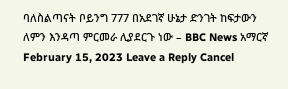ባለስልጣናት ቦይንግ 777 በአደገኛ ሁኔታ ድንገት ከፍታውን ለምን እንዳጣ ምርመራ ሊያደርጉ ነው – BBC News አማርኛ February 15, 2023 Leave a Reply Cancel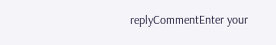replyCommentEnter your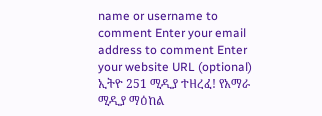name or username to comment Enter your email address to comment Enter your website URL (optional)
ኢትዮ 251 ሚዲያ ተዘረፈ! የአማራ ሚዲያ ማዕከል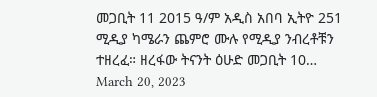መጋቢት 11 2015 ዓ/ም አዲስ አበባ ኢትዮ 251 ሚዲያ ካሜራን ጨምሮ ሙሉ የሚዲያ ንብረቶቹን ተዘረፈ። ዘረፋው ትናንት ዕሁድ መጋቢት 10… March 20, 2023